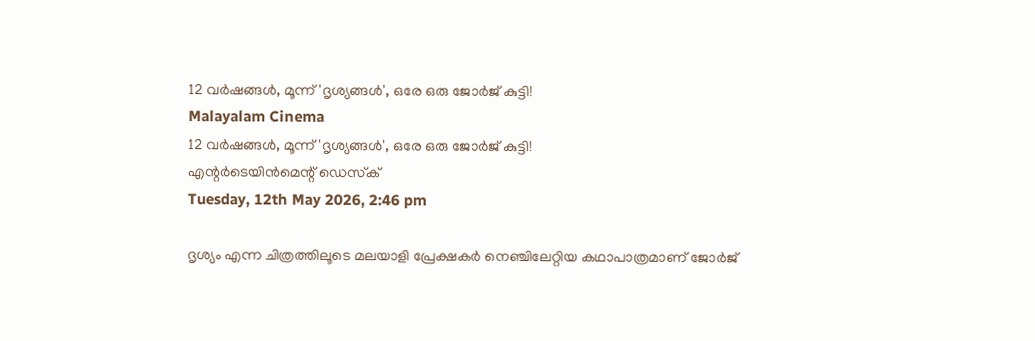12 വർഷങ്ങൾ, മൂന്ന് 'ദൃശ്യങ്ങൾ', ഒരേ ഒരു ജോർജ് കുട്ടി!
Malayalam Cinema
12 വർഷങ്ങൾ, മൂന്ന് 'ദൃശ്യങ്ങൾ', ഒരേ ഒരു ജോർജ് കുട്ടി!
എന്റര്‍ടെയിന്‍മെന്റ് ഡെസ്‌ക്
Tuesday, 12th May 2026, 2:46 pm

ദൃശ്യം എന്ന ചിത്രത്തിലൂടെ മലയാളി പ്രേക്ഷകർ നെഞ്ചിലേറ്റിയ കഥാപാത്രമാണ് ജോർജ്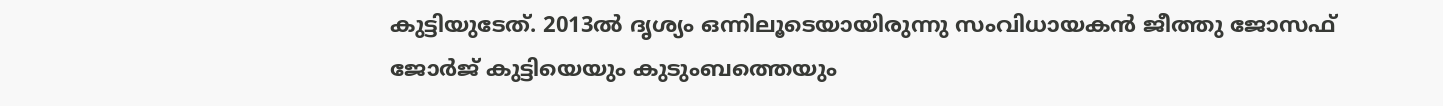കുട്ടിയുടേത്. 2013ൽ ദൃശ്യം ഒന്നിലൂടെയായിരുന്നു സംവിധായകൻ ജീത്തു ജോസഫ് ജോർജ് കുട്ടിയെയും കുടുംബത്തെയും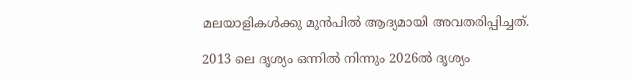മലയാളികൾക്കു മുൻപിൽ ആദ്യമായി അവതരിപ്പിച്ചത്.

2013 ലെ ദൃശ്യം ഒന്നിൽ നിന്നും 2026ൽ ദൃശ്യം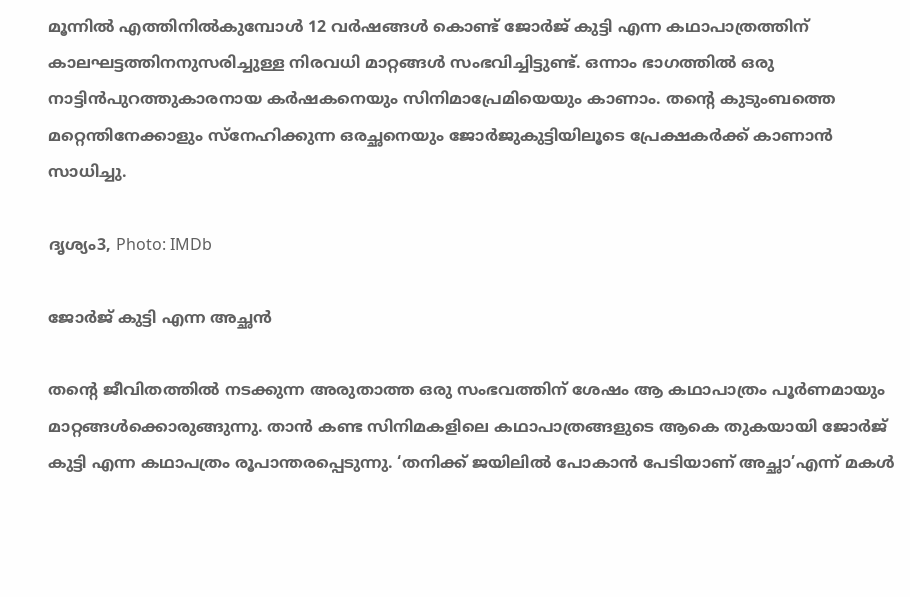മൂന്നിൽ എത്തിനിൽകുമ്പോൾ 12 വർഷങ്ങൾ കൊണ്ട് ജോർജ് കുട്ടി എന്ന കഥാപാത്രത്തിന് കാലഘട്ടത്തിനനുസരിച്ചുള്ള നിരവധി മാറ്റങ്ങൾ സംഭവിച്ചിട്ടുണ്ട്. ഒന്നാം ഭാഗത്തിൽ ഒരു നാട്ടിൻപുറത്തുകാരനായ കർഷകനെയും സിനിമാപ്രേമിയെയും കാണാം. തന്റെ കുടുംബത്തെ മറ്റെന്തിനേക്കാളും സ്നേഹിക്കുന്ന ഒരച്ഛനെയും ജോർജുകുട്ടിയിലൂടെ പ്രേക്ഷകർക്ക്‌ കാണാൻ സാധിച്ചു.

ദൃശ്യം3, Photo: IMDb

ജോർജ് കുട്ടി എന്ന അച്ഛൻ

തന്റെ ജീവിതത്തിൽ നടക്കുന്ന അരുതാത്ത ഒരു സംഭവത്തിന് ശേഷം ആ കഥാപാത്രം പൂർണമായും  മാറ്റങ്ങൾക്കൊരുങ്ങുന്നു. താൻ കണ്ട സിനിമകളിലെ കഥാപാത്രങ്ങളുടെ ആകെ തുകയായി ജോർജ് കുട്ടി എന്ന കഥാപത്രം രൂപാന്തരപ്പെടുന്നു. ‘തനിക്ക് ജയിലിൽ പോകാൻ പേടിയാണ് അച്ഛാ’എന്ന് മകൾ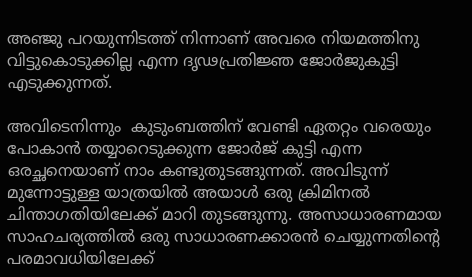അഞ്ജു പറയുന്നിടത്ത് നിന്നാണ് അവരെ നിയമത്തിനു വിട്ടുകൊടുക്കില്ല എന്ന ദൃഢപ്രതിജ്ഞ ജോർജുകുട്ടി എടുക്കുന്നത്.

അവിടെനിന്നും  കുടുംബത്തിന് വേണ്ടി ഏതറ്റം വരെയും പോകാൻ തയ്യാറെടുക്കുന്ന ജോർജ് കുട്ടി എന്ന ഒരച്ഛനെയാണ് നാം കണ്ടുതുടങ്ങുന്നത്. അവിടുന്ന് മുന്നോട്ടുള്ള യാത്രയിൽ അയാൾ ഒരു ക്രിമിനൽ ചിന്താഗതിയിലേക്ക് മാറി തുടങ്ങുന്നു. അസാധാരണമായ സാഹചര്യത്തിൽ ഒരു സാധാരണക്കാരൻ ചെയ്യുന്നതിന്റെ പരമാവധിയിലേക്ക്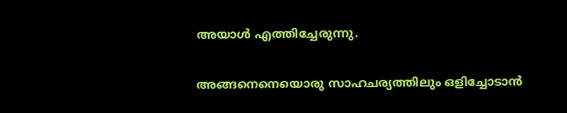അയാൾ എത്തിച്ചേരുന്നു.

അങ്ങനെനെയൊരു സാഹചര്യത്തിലും ഒളിച്ചോടാൻ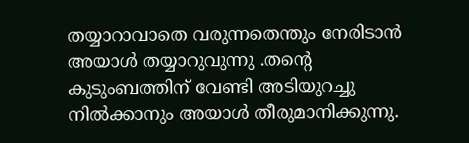തയ്യാറാവാതെ വരുന്നതെന്തും നേരിടാൻ അയാൾ തയ്യാറുവുന്നു .തന്റെ കുടുംബത്തിന് വേണ്ടി അടിയുറച്ചു നിൽക്കാനും അയാൾ തീരുമാനിക്കുന്നു.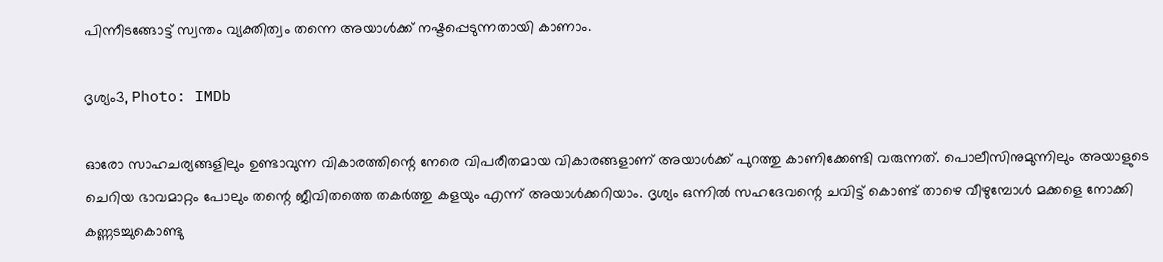പിന്നീടങ്ങോട്ട് സ്വന്തം വ്യക്തിത്വം തന്നെ അയാൾക്ക് നഷ്ടപ്പെടുന്നതായി കാണാം.

ദൃശ്യം3, Photo: IMDb

ഓരോ സാഹചര്യങ്ങളിലും ഉണ്ടാവുന്ന വികാരത്തിന്റെ നേരെ വിപരീതമായ വികാരങ്ങളാണ് അയാൾക്ക് പുറത്തു കാണിക്കേണ്ടി വരുന്നത്. പൊലീസിനുമുന്നിലും അയാളുടെ ചെറിയ ഭാവമാറ്റം പോലും തന്റെ ജീവിതത്തെ തകർത്തു കളയും എന്ന് അയാൾക്കറിയാം. ദൃശ്യം ഒന്നിൽ സഹദേവന്റെ ചവിട്ട് കൊണ്ട് താഴെ വീഴുമ്പോൾ മക്കളെ നോക്കി കണ്ണടച്ചുകൊണ്ടു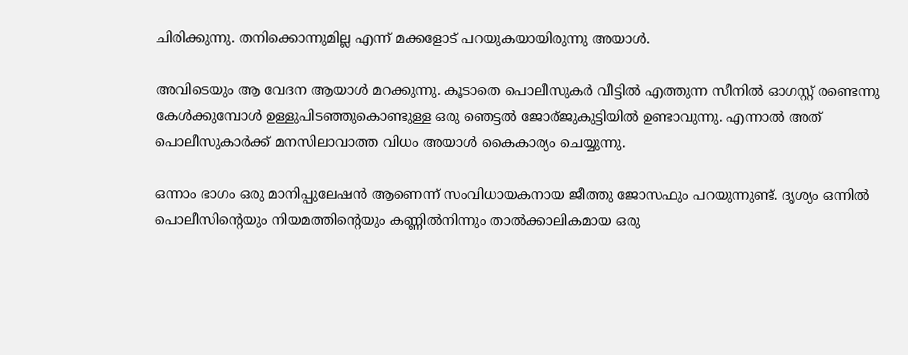ചിരിക്കുന്നു. തനിക്കൊന്നുമില്ല എന്ന് മക്കളോട് പറയുകയായിരുന്നു അയാൾ.

അവിടെയും ആ വേദന ആയാൾ മറക്കുന്നു. കൂടാതെ പൊലീസുകർ വീട്ടിൽ എത്തുന്ന സീനിൽ ഓഗസ്റ്റ് രണ്ടെന്നു കേൾക്കുമ്പോൾ ഉള്ളുപിടഞ്ഞുകൊണ്ടുള്ള ഒരു ഞെട്ടൽ ജോര്ജുകുട്ടിയിൽ ഉണ്ടാവുന്നു. എന്നാൽ അത് പൊലീസുകാർക്ക് മനസിലാവാത്ത വിധം അയാൾ കൈകാര്യം ചെയ്യുന്നു.

ഒന്നാം ഭാഗം ഒരു മാനിപ്പുലേഷൻ ആണെന്ന് സംവിധായകനായ ജീത്തു ജോസഫും പറയുന്നുണ്ട്. ദൃശ്യം ഒന്നിൽ പൊലീസിന്റെയും നിയമത്തിന്റെയും കണ്ണിൽനിന്നും താൽക്കാലികമായ ഒരു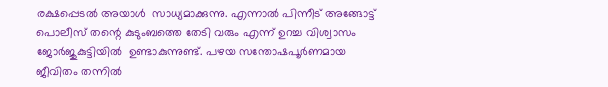രക്ഷപ്പെടൽ അയാൾ  സാധ്യമാക്കുന്നു. എന്നാൽ പിന്നീട് അങ്ങോട്ട് പൊലീസ് തന്റെ കുടുംബത്തെ തേടി വരും എന്ന് ഉറച്ച വിശ്വാസം ജോർജുകുട്ടിയിൽ  ഉണ്ടാകുന്നുണ്ട്‌. പഴയ സന്തോഷപൂർണമായ ജീവിതം തന്നിൽ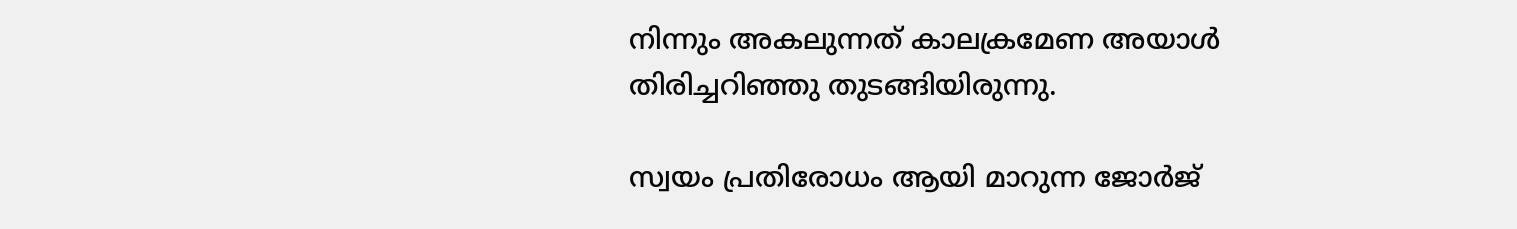നിന്നും അകലുന്നത് കാലക്രമേണ അയാൾ തിരിച്ചറിഞ്ഞു തുടങ്ങിയിരുന്നു.

സ്വയം പ്രതിരോധം ആയി മാറുന്ന ജോർജ്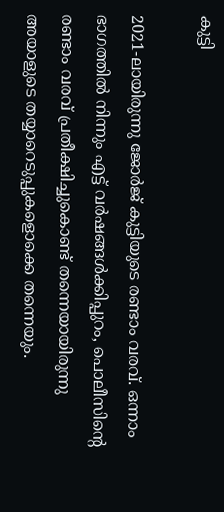കുട്ടി

2021-ലായിരുന്നു ജോർജ് കുട്ടിയുടെ രണ്ടാം വരവ്. ഒന്നാം ഭാഗത്തിൽ നിന്നും എട്ട് വർഷങ്ങൾക്കിപ്പുറം, പൊലീസിന്റെ രണ്ടാം വരവ് പ്രതീക്ഷിച്ചുകൊണ്ട് തന്നെയായിരുന്നു അയാളുടെ തയ്യാറെടുപ്പുകളൊക്കെ തന്നെയും.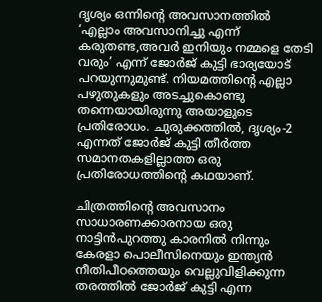ദൃശ്യം ഒന്നിന്റെ അവസാനത്തിൽ ‘എല്ലാം അവസാനിച്ചു എന്ന് കരുതണ്ട,അവർ ഇനിയും നമ്മളെ തേടി വരും’ എന്ന് ജോർജ് കുട്ടി ഭാര്യയോട് പറയുന്നുമുണ്ട്. നിയമത്തിന്റെ എല്ലാ പഴുതുകളും അടച്ചുകൊണ്ടു തന്നെയായിരുന്നു അയാളുടെ പ്രതിരോധം. ചുരുക്കത്തിൽ, ദൃശ്യം-2 എന്നത് ജോർജ് കുട്ടി തീർത്ത സമാനതകളില്ലാത്ത ഒരു പ്രതിരോധത്തിന്റെ കഥയാണ്.

ചിത്രത്തിന്റെ അവസാനം സാധാരണക്കാരനായ ഒരു നാട്ടിൻപുറത്തു കാരനിൽ നിന്നും കേരളാ പൊലീസിനെയും ഇന്ത്യൻ നീതിപീഠത്തെയും വെല്ലുവിളിക്കുന്ന തരത്തിൽ ജോർജ് കുട്ടി എന്ന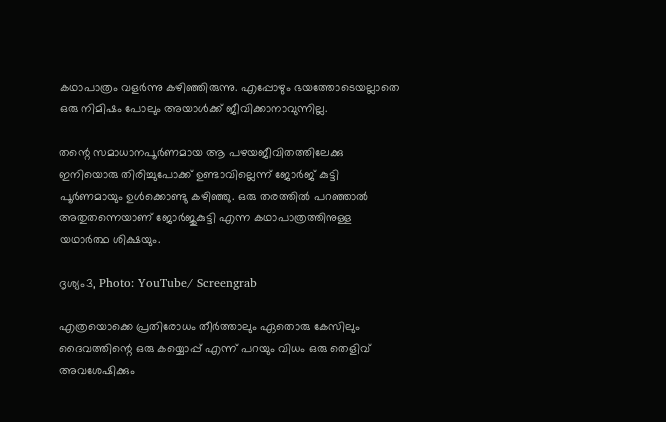കഥാപാത്രം വളർന്നു കഴിഞ്ഞിരുന്നു. എപ്പോഴും ഭയത്തോടെയല്ലാതെ ഒരു നിമിഷം പോലും അയാൾക്ക് ജീവിക്കാനാവുന്നില്ല.

തന്റെ സമാധാനപൂർണമായ ആ പഴയജീവിതത്തിലേക്കു ഇനിയൊരു തിരിച്ചുപോക്ക് ഉണ്ടാവില്ലെന്ന് ജോർജ് കുട്ടി പൂർണമായും ഉൾക്കൊണ്ടു കഴിഞ്ഞു. ഒരു തരത്തിൽ പറഞ്ഞാൽ അതുതന്നെയാണ് ജോർജുകുട്ടി എന്ന കഥാപാത്രത്തിനുള്ള യഥാർത്ഥ ശിക്ഷയും.

ദൃശ്യം3, Photo: YouTube/ Screengrab

എത്രയൊക്കെ പ്രതിരോധം തീർത്താലും ഏതൊരു കേസിലും ദൈവത്തിന്റെ ഒരു കയ്യൊപ്പ് എന്ന് പറയും വിധം ഒരു തെളിവ് അവശേഷിക്കും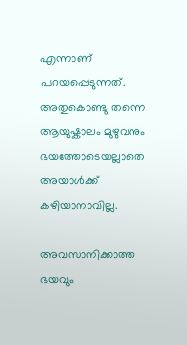എന്നാണ് പറയപ്പെടുന്നത്. അതുകൊണ്ടു തന്നെ ആയുഷ്കാലം മുഴുവനും ഭയത്തോടെയല്ലാതെ അയാൾക്ക് കഴിയാനാവില്ല.

അവസാനിക്കാത്ത ഭയവും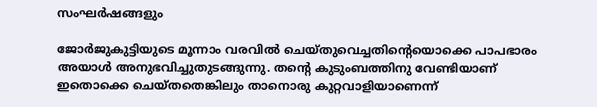സംഘർഷങ്ങളും

ജോർജുകുട്ടിയുടെ മൂന്നാം വരവിൽ ചെയ്തുവെച്ചതിന്റെയൊക്കെ പാപഭാരം അയാൾ അനുഭവിച്ചുതുടങ്ങുന്നു. തന്റെ കുടുംബത്തിനു വേണ്ടിയാണ് ഇതൊക്കെ ചെയ്തതെങ്കിലും താനൊരു കുറ്റവാളിയാണെന്ന്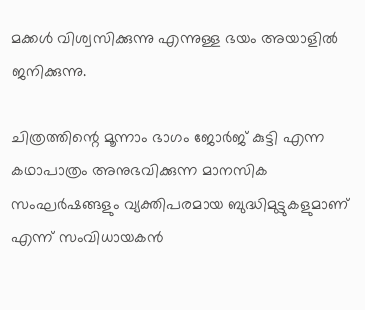മക്കൾ വിശ്വസിക്കുന്നു എന്നുള്ള ഭയം അയാളിൽ ജനിക്കുന്നു.

ചിത്രത്തിന്റെ മൂന്നാം ഭാഗം ജോർജ് കുട്ടി എന്ന കഥാപാത്രം അനുഭവിക്കുന്ന മാനസിക സംഘർഷങ്ങളും വ്യക്തിപരമായ ബുദ്ധിമുട്ടുകളുമാണ് എന്ന് സംവിധായകൻ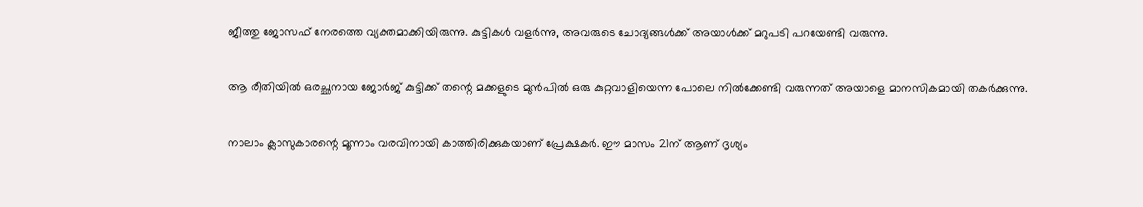ജീത്തു ജോസഫ് നേരത്തെ വ്യക്തമാക്കിയിരുന്നു. കുട്ടികൾ വളർന്നു, അവരുടെ ചോദ്യങ്ങൾക്ക്‌ അയാൾക്ക് മറുപടി പറയേണ്ടി വരുന്നു.

ആ രീതിയിൽ ഒരച്ഛനായ ജോർജ് കുട്ടിക്ക് തന്റെ മക്കളുടെ മുൻപിൽ ഒരു കുറ്റവാളിയെന്ന പോലെ നിൽക്കേണ്ടി വരുന്നത് അയാളെ മാനസികമായി തകർക്കുന്നു.

നാലാം ക്ലാസുകാരന്റെ മൂന്നാം വരവിനായി കാത്തിരിക്കുകയാണ് പ്രേക്ഷകർ. ഈ മാസം 21ന് ആണ് ദൃശ്യം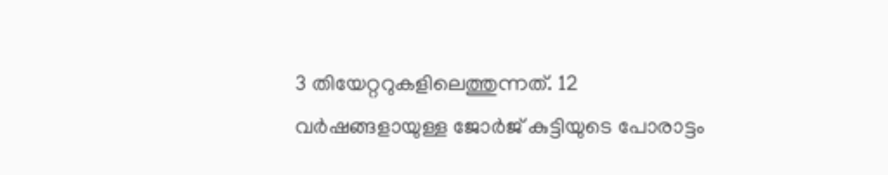3 തിയേറ്ററുകളിലെത്തുന്നത്. 12 വർഷങ്ങളായുള്ള ജോർജ് കുട്ടിയുടെ പോരാട്ടം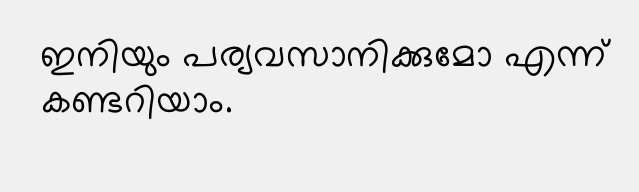ഇനിയും പര്യവസാനിക്കുമോ എന്ന് കണ്ടറിയാം.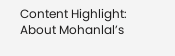Content Highlight: About Mohanlal’s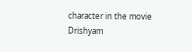character in the movie Drishyam